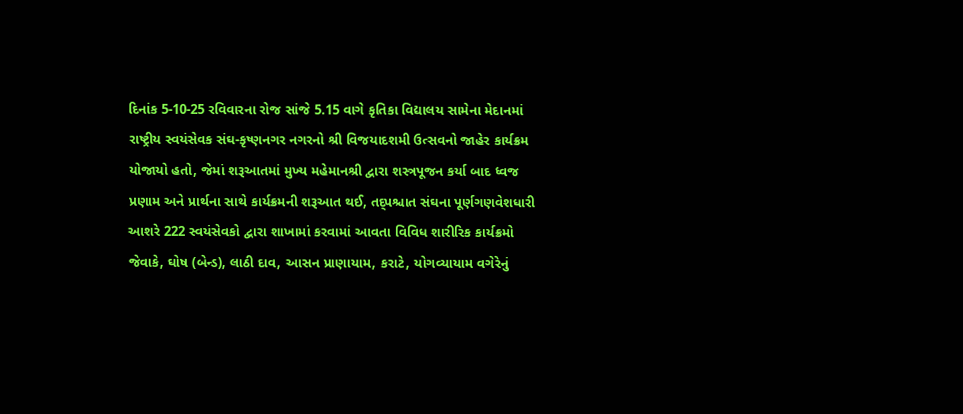દિનાંક 5-10-25 રવિવારના રોજ સાંજે 5.15 વાગે કૃતિકા વિદ્યાલય સામેના મેદાનમાં રાષ્ટ્રીય સ્વયંસેવક સંઘ-કૃષ્ણનગર નગરનો શ્રી વિજયાદશમી ઉત્સવનો જાહેર કાર્યક્રમ યોજાયો હતો, જેમાં શરૂઆતમાં મુખ્ય મહેમાનશ્રી દ્વારા શસ્ત્રપૂજન કર્યા બાદ ધ્વજ પ્રણામ અને પ્રાર્થના સાથે કાર્યક્રમની શરૂઆત થઈ, તદ્પશ્ચાત સંઘના પૂર્ણગણવેશધારી આશરે 222 સ્વયંસેવકો દ્વારા શાખામાં કરવામાં આવતા વિવિધ શારીરિક કાર્યક્રમો જેવાકે, ઘોષ (બેન્ડ), લાઠી દાવ, આસન પ્રાણાયામ, કરાટે, યોગવ્યાયામ વગેરેનું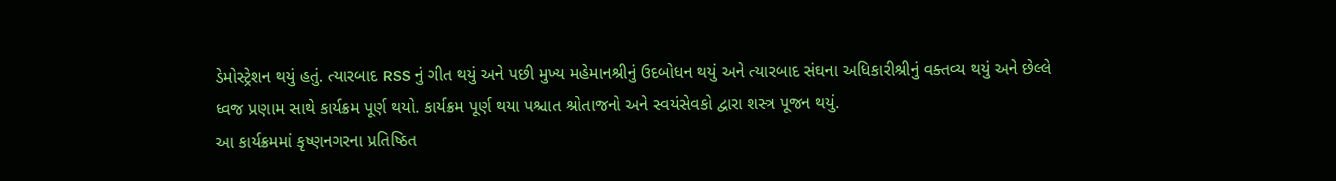ડેમોસ્ટ્રેશન થયું હતું. ત્યારબાદ RSS નું ગીત થયું અને પછી મુખ્ય મહેમાનશ્રીનું ઉદબોધન થયું અને ત્યારબાદ સંઘના અધિકારીશ્રીનું વક્તવ્ય થયું અને છેલ્લે ધ્વજ પ્રણામ સાથે કાર્યક્રમ પૂર્ણ થયો. કાર્યક્રમ પૂર્ણ થયા પશ્ચાત શ્રોતાજનો અને સ્વયંસેવકો દ્વારા શસ્ત્ર પૂજન થયું.
આ કાર્યક્રમમાં કૃષ્ણનગરના પ્રતિષ્ઠિત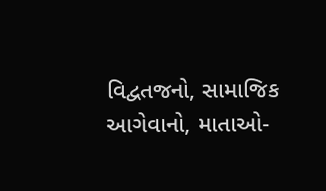વિદ્વતજનો, સામાજિક આગેવાનો, માતાઓ-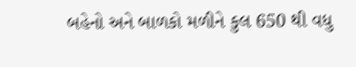બહેનો અને બાળકો મળીને કુલ 650 થી વધુ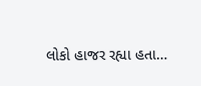લોકો હાજર રહ્યા હતા…